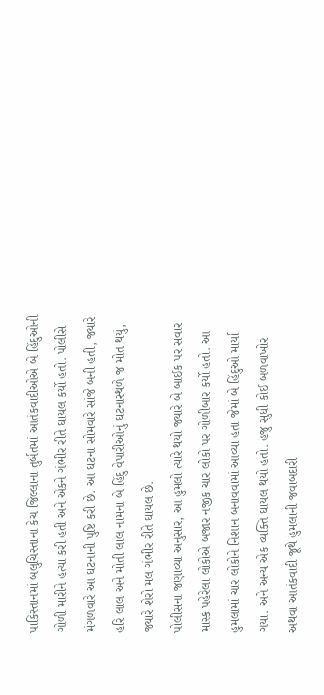પાકિસ્તાનમાં બલુચિસ્તાના કેચ જિલ્લાના તુર્બતમાં આતંકવાદીઓએ બે હિંદુઓની ગોળી મારીને હત્યા કરી હતી અને એકને ગંભીર રીતે ઘાયલ કર્યો હતો. પોલીસે મંગળવારે આ ઘટનાની પુષ્ટિ કરી છે. આ ઘટના સોમવારે સાંજે બની હતી, જ્યારે હરિ લાલ અને મોતી લાલ નામના બે હિંદુ વેપારીઓનું ઘટનાસ્થળે જ મોત થયું, જ્યારે શેરો મલ ગંભીર રીતે ઘાયલ છે.
પોલીસના જણાવ્યા અનુસાર, આ હુમલો ત્યારે થયો જ્યારે બે બાઈક પર સવાર માસ્ક પહેરેલા લોકોએ બજાર નજીક ચાર લોકો પર ગોળીબાર કર્યો હતો. આ હુમલામાં ચાર લોકોને નિશાન બનાવવામાં આવ્યા હતા જેમાં બે હિંદુઓ માર્યા ગયા. અને અન્ય એક વ્યક્તિ ઘાયલ થયો હતો. હજુ સુધી કોઈ બળવાખોર અથવા આતંકવાદી જૂથે હુમલાની જવાબદારી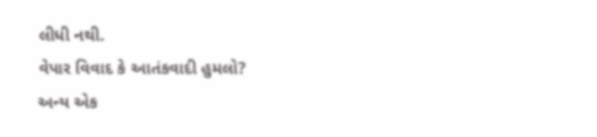લીધી નથી.
વેપાર વિવાદ કે આતંકવાદી હુમલો?
અન્ય એક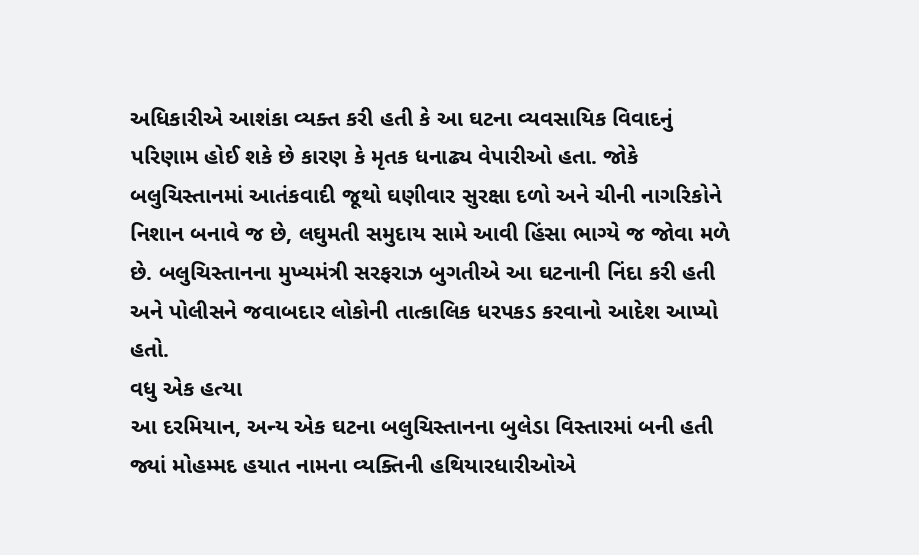અધિકારીએ આશંકા વ્યક્ત કરી હતી કે આ ઘટના વ્યવસાયિક વિવાદનું પરિણામ હોઈ શકે છે કારણ કે મૃતક ધનાઢ્ય વેપારીઓ હતા. જોકે બલુચિસ્તાનમાં આતંકવાદી જૂથો ઘણીવાર સુરક્ષા દળો અને ચીની નાગરિકોને નિશાન બનાવે જ છે, લઘુમતી સમુદાય સામે આવી હિંસા ભાગ્યે જ જોવા મળે છે. બલુચિસ્તાનના મુખ્યમંત્રી સરફરાઝ બુગતીએ આ ઘટનાની નિંદા કરી હતી અને પોલીસને જવાબદાર લોકોની તાત્કાલિક ધરપકડ કરવાનો આદેશ આપ્યો હતો.
વધુ એક હત્યા
આ દરમિયાન, અન્ય એક ઘટના બલુચિસ્તાનના બુલેડા વિસ્તારમાં બની હતી જ્યાં મોહમ્મદ હયાત નામના વ્યક્તિની હથિયારધારીઓએ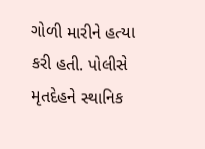ગોળી મારીને હત્યા કરી હતી. પોલીસે મૃતદેહને સ્થાનિક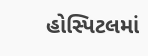હોસ્પિટલમાં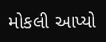મોકલી આપ્યો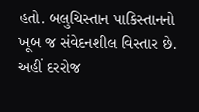હતો. બલુચિસ્તાન પાકિસ્તાનનો ખૂબ જ સંવેદનશીલ વિસ્તાર છે. અહીં દરરોજ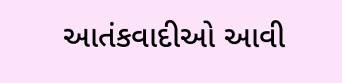આતંકવાદીઓ આવી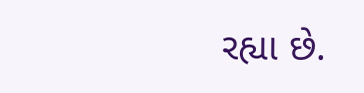રહ્યા છે.